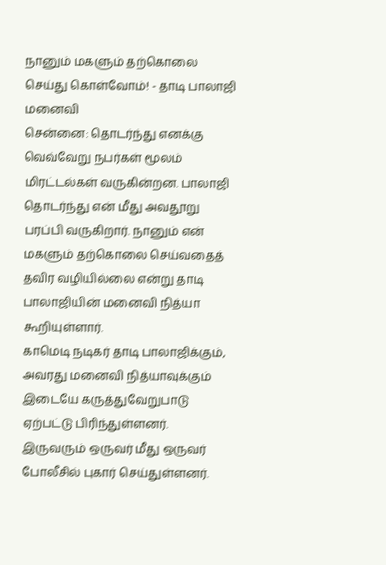நானும் மகளும் தற்கொலை செய்து கொள்வோம்! - தாடி பாலாஜி மனைவி
சென்னை: தொடர்ந்து எனக்கு வெவ்வேறு நபர்கள் மூலம் மிரட்டல்கள் வருகின்றன. பாலாஜி தொடர்ந்து என் மீது அவதூறு பரப்பி வருகிறார். நானும் என் மகளும் தற்கொலை செய்வதைத் தவிர வழியில்லை என்று தாடி பாலாஜியின் மனைவி நித்யா கூறியுள்ளார்.
காமெடி நடிகர் தாடி பாலாஜிக்கும், அவரது மனைவி நித்யாவுக்கும் இடையே கருத்துவேறுபாடு ஏற்பட்டு பிரிந்துள்ளனர். இருவரும் ஒருவர் மீது ஒருவர் போலீசில் புகார் செய்துள்ளனர்.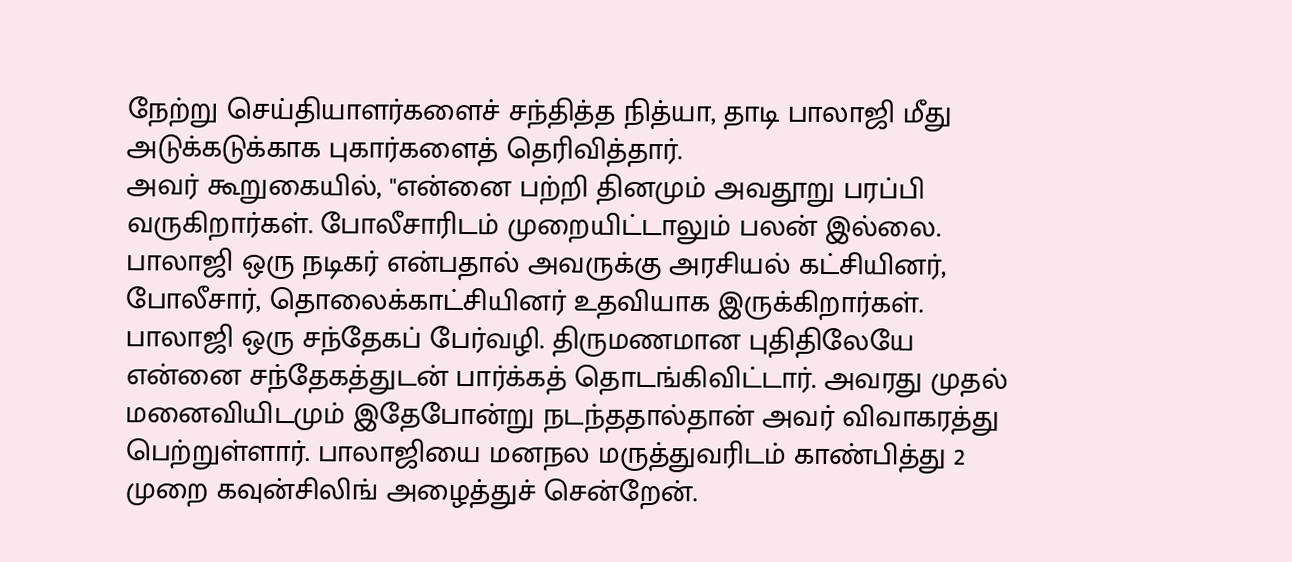நேற்று செய்தியாளர்களைச் சந்தித்த நித்யா, தாடி பாலாஜி மீது அடுக்கடுக்காக புகார்களைத் தெரிவித்தார்.
அவர் கூறுகையில், "என்னை பற்றி தினமும் அவதூறு பரப்பி வருகிறார்கள். போலீசாரிடம் முறையிட்டாலும் பலன் இல்லை. பாலாஜி ஒரு நடிகர் என்பதால் அவருக்கு அரசியல் கட்சியினர், போலீசார், தொலைக்காட்சியினர் உதவியாக இருக்கிறார்கள்.
பாலாஜி ஒரு சந்தேகப் பேர்வழி. திருமணமான புதிதிலேயே என்னை சந்தேகத்துடன் பார்க்கத் தொடங்கிவிட்டார். அவரது முதல் மனைவியிடமும் இதேபோன்று நடந்ததால்தான் அவர் விவாகரத்து பெற்றுள்ளார். பாலாஜியை மனநல மருத்துவரிடம் காண்பித்து 2 முறை கவுன்சிலிங் அழைத்துச் சென்றேன்.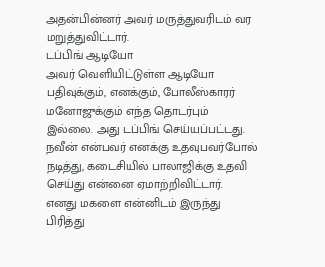அதன்பின்னர் அவர் மருத்துவரிடம் வர மறுத்துவிட்டார்.
டப்பிங் ஆடியோ
அவர் வெளியிட்டுள்ள ஆடியோ பதிவுக்கும், எனக்கும், போலீஸ்காரர் மனோஜுக்கும் எந்த தொடர்பும் இல்லை. அது டப்பிங் செய்யப்பட்டது. நவீன் என்பவர் எனக்கு உதவுபவர்போல் நடித்து, கடைசியில் பாலாஜிக்கு உதவி செய்து என்னை ஏமாற்றிவிட்டார்.
எனது மகளை என்னிடம் இருந்து பிரித்து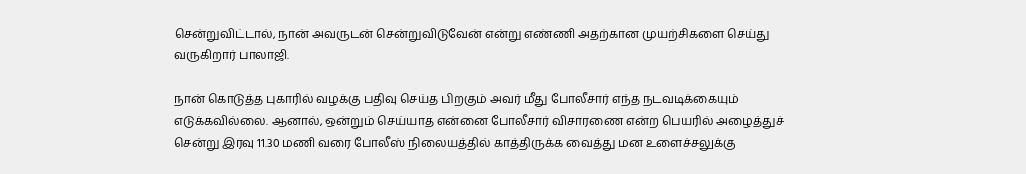சென்றுவிட்டால், நான் அவருடன் சென்றுவிடுவேன் என்று எண்ணி அதற்கான முயற்சிகளை செய்து வருகிறார் பாலாஜி.

நான் கொடுத்த புகாரில் வழக்கு பதிவு செய்த பிறகும் அவர் மீது போலீசார் எந்த நடவடிக்கையும் எடுக்கவில்லை. ஆனால், ஒன்றும் செய்யாத என்னை போலீசார் விசாரணை என்ற பெயரில் அழைத்துச் சென்று இரவு 11.30 மணி வரை போலீஸ் நிலையத்தில் காத்திருக்க வைத்து மன உளைச்சலுக்கு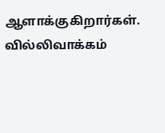ஆளாக்குகிறார்கள்.
வில்லிவாக்கம்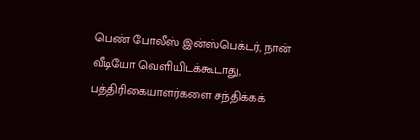பெண் போலீஸ் இன்ஸ்பெக்டர், நான் வீடியோ வெளியிடக்கூடாது, பத்திரிகையாளர்களை சந்திக்கக்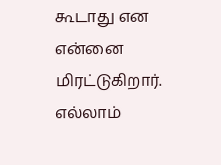கூடாது என என்னை மிரட்டுகிறார். எல்லாம்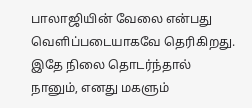பாலாஜியின் வேலை என்பது வெளிப்படையாகவே தெரிகிறது.
இதே நிலை தொடர்ந்தால் நானும், எனது மகளும்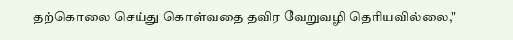தற்கொலை செய்து கொள்வதை தவிர வேறுவழி தெரியவில்லை,"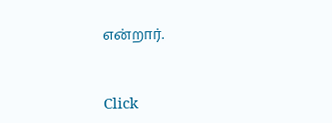என்றார்.


Click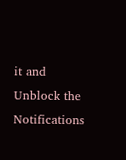it and Unblock the Notifications